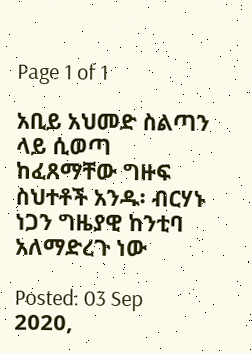Page 1 of 1

አቢይ አህመድ ስልጣን ላይ ሲወጣ ከፈጸማቸው ግዙፍ ስህተቶች አንዱ፡ ብርሃኑ ነጋን ግዜያዊ ከንቲባ አለማድረጉ ነው

Posted: 03 Sep 2020,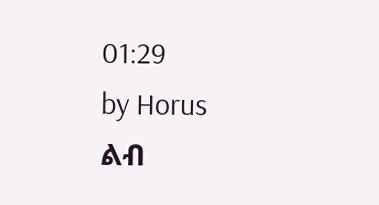01:29
by Horus
ልብ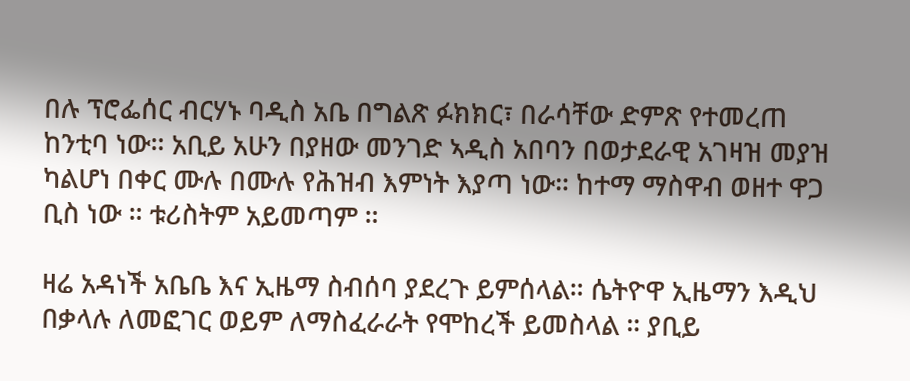በሉ ፕሮፌሰር ብርሃኑ ባዲስ አቤ በግልጽ ፉክክር፣ በራሳቸው ድምጽ የተመረጠ ከንቲባ ነው። አቢይ አሁን በያዘው መንገድ ኣዲስ አበባን በወታደራዊ አገዛዝ መያዝ ካልሆነ በቀር ሙሉ በሙሉ የሕዝብ እምነት እያጣ ነው። ከተማ ማስዋብ ወዘተ ዋጋ ቢስ ነው ። ቱሪስትም አይመጣም ።

ዛሬ አዳነች አቤቤ እና ኢዜማ ስብሰባ ያደረጉ ይምሰላል። ሴትዮዋ ኢዜማን እዲህ በቃላሉ ለመፎገር ወይም ለማስፈራራት የሞከረች ይመስላል ። ያቢይ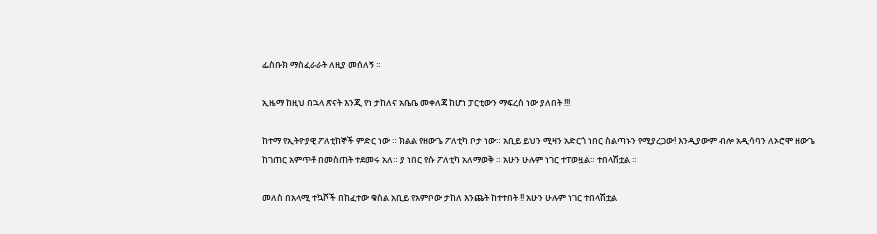ፌስቡክ ማስፈራራት ለዚያ መሰለኝ ።

ኢዜማ ከዚህ በኋላ ጽናት እንጂ የነ ታከለና አቤቤ መቀለጃ ከሆነ ፓርቲውን ማፍረስ ነው ያለበት !!!

ከተማ የኢትዮያዊ ፖለቲከኞች ምድር ነው ። ክልል የዘውጌ ፖለቲካ ቦታ ነው። አቢይ ይህን ሚዛን አድርጎ ነበር ስልጣኑን የሚያረጋው! እንዲያውም ብሎ አዲሳባን ለኦሮሞ ዘውጌ ከገጠር አምጥቶ በመስጠት ተደመሩ አለ። ያ ነበር የሱ ፖለቲካ አለማወቅ ። አሁን ሁሉም ነገር ተፐወዟል። ተበላሽቷል ።

መለስ በአላሚ ተኳሾች በከፈተው ቁስል አቢይ የአምቦው ታከለ እንጨት ከተተበት !! አሁን ሁሉም ነገር ተበላሽቷል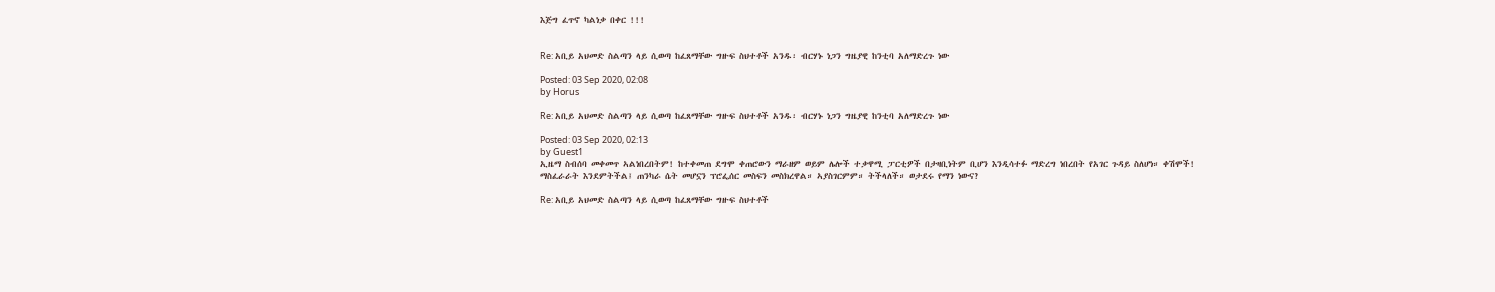እጅግ ፈጥኖ ካልነቃ በቀር !!!


Re: አቢይ አህመድ ስልጣን ላይ ሲወጣ ከፈጸማቸው ግዙፍ ስህተቶች አንዱ፡ ብርሃኑ ነጋን ግዜያዊ ከንቲባ አለማድረጉ ነው

Posted: 03 Sep 2020, 02:08
by Horus

Re: አቢይ አህመድ ስልጣን ላይ ሲወጣ ከፈጸማቸው ግዙፍ ስህተቶች አንዱ፡ ብርሃኑ ነጋን ግዜያዊ ከንቲባ አለማድረጉ ነው

Posted: 03 Sep 2020, 02:13
by Guest1
ኢዜማ ስብሰባ መቀመጥ ኣልነበረበትም! ከተቀመጠ ደግሞ ቀጠሮውን ማራዘም ወይም ሌሎች ተቃዋሚ ፓርቲዎች በታዛቢነትም ቢሆን እንዲሳተፉ ማድረግ ነበረበት የአገር ጉዳይ ስለሆነ። ቀሽሞች!
ማስፈራራት እንደምትችል፤ ጠንካራ ሴት መሆኗን ፕሮፌሰር መስፍን መስክረዋል። ኣያስገርምም። ትችላለች። ወታደሩ የማን ነውና?

Re: አቢይ አህመድ ስልጣን ላይ ሲወጣ ከፈጸማቸው ግዙፍ ስህተቶች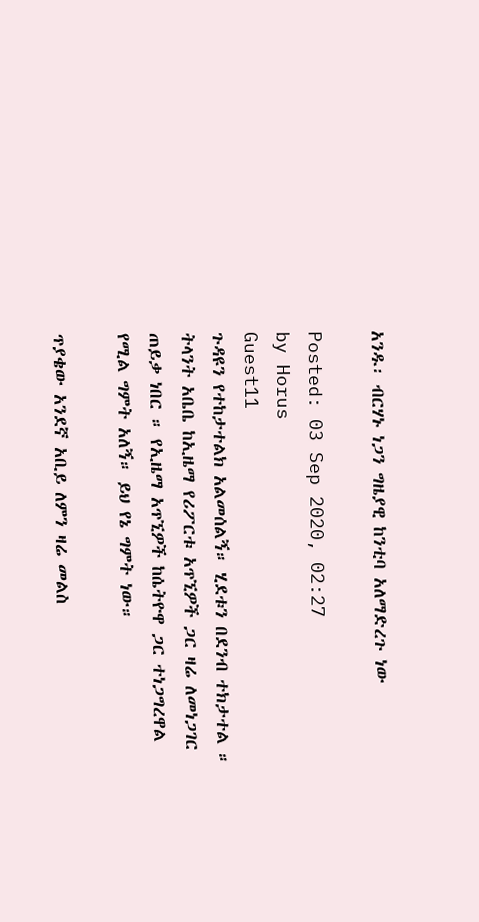አንዱ፡ ብርሃኑ ነጋን ግዜያዊ ከንቲባ አለማድረጉ ነው

Posted: 03 Sep 2020, 02:27
by Horus
Guest11
ጉዳዩን የተከታተልክ አልመሰልኝ። ሂደቱን በደንብ ተክታተል ። ትላንት አቤቤ ከኢዜማ የሪፖርቱ አጥኚዎች ጋር ዛሬ ለመነጋገር ጠይቃ ነበር ። የኢዜማ አጥኚዎች ከሴትዮዋ ጋር ተነጋግረዋል የሚል ግምት አለኝ። ይህ የኔ ግምት ነው።

ጥያቄው አንደኛ አቢይ ለምን ዛሬ መልስ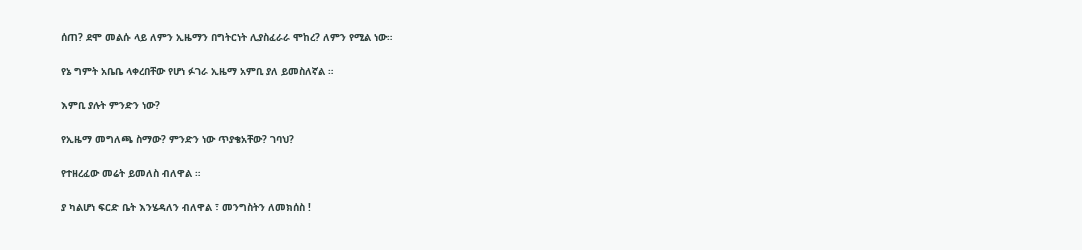ሰጠ? ደሞ መልሱ ላይ ለምን ኢዜማን በግትርነት ሊያስፈራራ ሞከረ? ለምን የሚል ነው።

የኔ ግምት አቤቤ ላቀረበቸው የሆነ ፉገራ ኢዜማ አምቢ ያለ ይመስለኛል ።

እምቢ ያሉት ምንድን ነው?

የኢዜማ መግለጫ ስማው? ምንድን ነው ጥያቄአቸው? ገባህ?

የተዘረፈው መሬት ይመለስ ብለዋል ።

ያ ካልሆነ ፍርድ ቤት እንሄዳለን ብለዋል ፣ መንግስትን ለመክሰስ !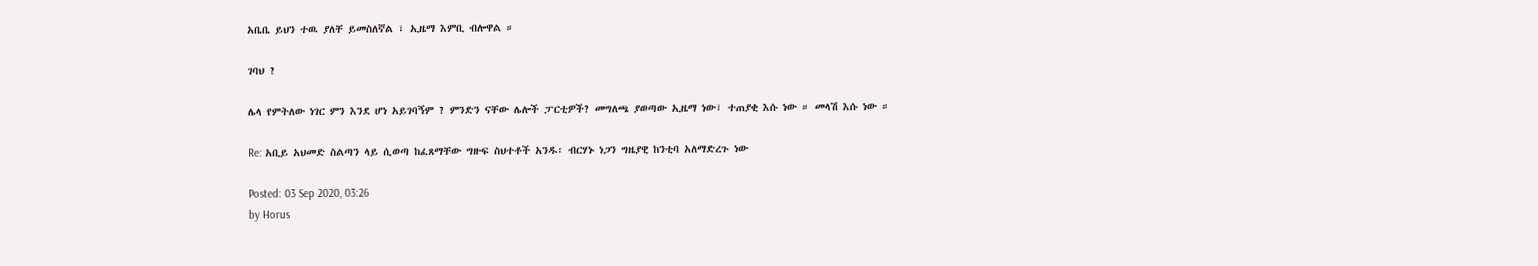አቤቤ ይህን ተዉ ያለቸ ይመስለኛል ፣ ኢዜማ እምቢ ብሎዋል ።

ገባህ ?

ሌላ የምትለው ነገር ምን እንደ ሆነ አይገባኝም ? ምንድን ናቸው ሌሎች ፓርቲዎች? መግለጫ ያወጣው ኢዜማ ነው፣ ተጠያቂ እሱ ነው ። መላሽ እሱ ነው ።

Re: አቢይ አህመድ ስልጣን ላይ ሲወጣ ከፈጸማቸው ግዙፍ ስህተቶች አንዱ፡ ብርሃኑ ነጋን ግዜያዊ ከንቲባ አለማድረጉ ነው

Posted: 03 Sep 2020, 03:26
by Horus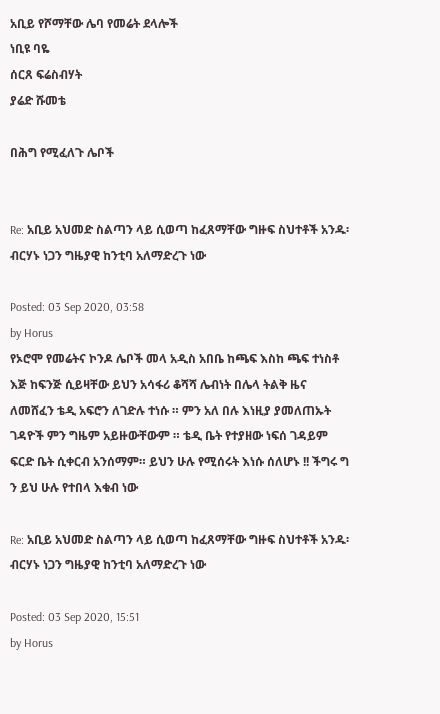አቢይ የሾማቸው ሌባ የመሬት ደላሎች
ነቢዩ ባዬ
ሰርጸ ፍሬስብሃት
ያሬድ ሹመቴ

በሕግ የሚፈለጉ ሌቦች


Re: አቢይ አህመድ ስልጣን ላይ ሲወጣ ከፈጸማቸው ግዙፍ ስህተቶች አንዱ፡ ብርሃኑ ነጋን ግዜያዊ ከንቲባ አለማድረጉ ነው

Posted: 03 Sep 2020, 03:58
by Horus
የኦሮሞ የመሬትና ኮንዶ ሌቦች መላ አዲስ አበቤ ከጫፍ እስከ ጫፍ ተነስቶ እጅ ከፍንጅ ሲይዛቸው ይህን አሳፋሪ ቆሻሻ ሌብነት በሌላ ትልቅ ዜና ለመሸፈን ቴዲ አፍሮን ለገድሉ ተነሱ ። ምን አለ በሉ እነዚያ ያመለጠኡት ገዳዮች ምን ግዜም አይዙውቸውም ። ቴዲ ቤት የተያዘው ነፍሰ ገዳይም ፍርድ ቤት ሲቀርብ አንሰማም። ይህን ሁሉ የሚሰሩት እነሱ ሰለሆኑ !! ችግሩ ግ ን ይህ ሁሉ የተበላ እቁብ ነው

Re: አቢይ አህመድ ስልጣን ላይ ሲወጣ ከፈጸማቸው ግዙፍ ስህተቶች አንዱ፡ ብርሃኑ ነጋን ግዜያዊ ከንቲባ አለማድረጉ ነው

Posted: 03 Sep 2020, 15:51
by Horus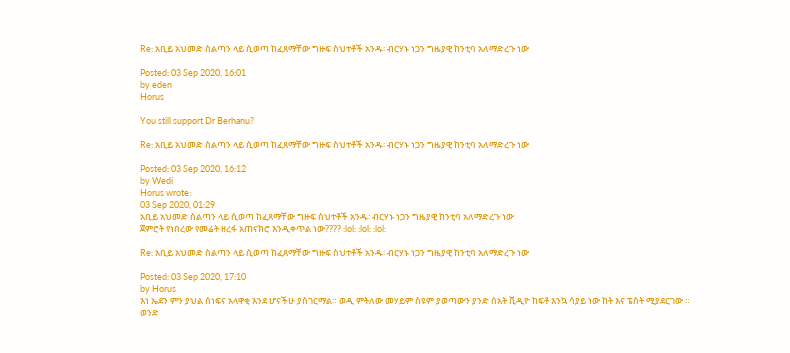Re: አቢይ አህመድ ስልጣን ላይ ሲወጣ ከፈጸማቸው ግዙፍ ስህተቶች አንዱ፡ ብርሃኑ ነጋን ግዜያዊ ከንቲባ አለማድረጉ ነው

Posted: 03 Sep 2020, 16:01
by eden
Horus

You still support Dr Berhanu?

Re: አቢይ አህመድ ስልጣን ላይ ሲወጣ ከፈጸማቸው ግዙፍ ስህተቶች አንዱ፡ ብርሃኑ ነጋን ግዜያዊ ከንቲባ አለማድረጉ ነው

Posted: 03 Sep 2020, 16:12
by Wedi
Horus wrote:
03 Sep 2020, 01:29
አቢይ አህመድ ስልጣን ላይ ሲወጣ ከፈጸማቸው ግዙፍ ስህተቶች አንዱ፡ ብርሃኑ ነጋን ግዜያዊ ከንቲባ አለማድረጉ ነው
ጀምሮት የነበረው የመሬት ዘረፋ አጠናክሮ እንዲቀጥል ነው???? :lol: :lol: :lol:

Re: አቢይ አህመድ ስልጣን ላይ ሲወጣ ከፈጸማቸው ግዙፍ ስህተቶች አንዱ፡ ብርሃኑ ነጋን ግዜያዊ ከንቲባ አለማድረጉ ነው

Posted: 03 Sep 2020, 17:10
by Horus
እነ ኤደን ምን ያህል ሰነፍና አላዋቂ እንደ ሆናችሁ ያስገርማል። ወዲ ምትለው መሃይም ስዩም ያወጣውን ያንድ ሰአት ቪዲዮ ከፍቶ እንኳ ሳያይ ነው ከት እና ፔስት ሚያደርገው ። ወንድ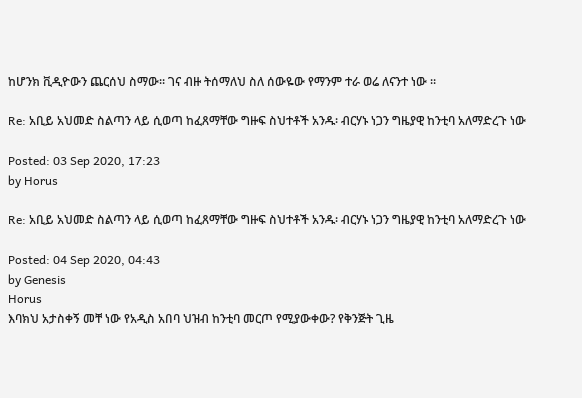ከሆንክ ቪዲዮውን ጨርሰህ ስማው። ገና ብዙ ትሰማለህ ስለ ሰውዬው የማንም ተራ ወሬ ለናንተ ነው ።

Re: አቢይ አህመድ ስልጣን ላይ ሲወጣ ከፈጸማቸው ግዙፍ ስህተቶች አንዱ፡ ብርሃኑ ነጋን ግዜያዊ ከንቲባ አለማድረጉ ነው

Posted: 03 Sep 2020, 17:23
by Horus

Re: አቢይ አህመድ ስልጣን ላይ ሲወጣ ከፈጸማቸው ግዙፍ ስህተቶች አንዱ፡ ብርሃኑ ነጋን ግዜያዊ ከንቲባ አለማድረጉ ነው

Posted: 04 Sep 2020, 04:43
by Genesis
Horus
እባክህ አታስቀኝ መቸ ነው የአዲስ አበባ ህዝብ ከንቲባ መርጦ የሚያውቀው? የቅንጅት ጊዜ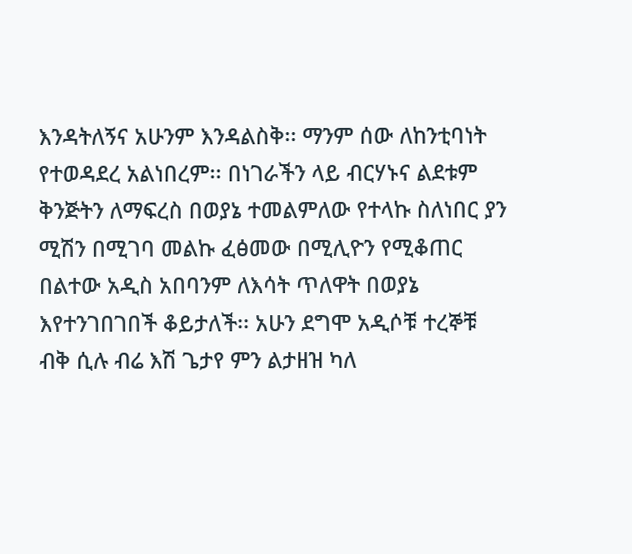እንዳትለኝና አሁንም እንዳልስቅ፡፡ ማንም ሰው ለከንቲባነት የተወዳደረ አልነበረም፡፡ በነገራችን ላይ ብርሃኑና ልደቱም ቅንጅትን ለማፍረስ በወያኔ ተመልምለው የተላኩ ስለነበር ያን ሚሽን በሚገባ መልኩ ፈፅመው በሚሊዮን የሚቆጠር በልተው አዲስ አበባንም ለእሳት ጥለዋት በወያኔ እየተንገበገበች ቆይታለች፡፡ አሁን ደግሞ አዲሶቹ ተረኞቹ ብቅ ሲሉ ብሬ እሽ ጌታየ ምን ልታዘዝ ካለ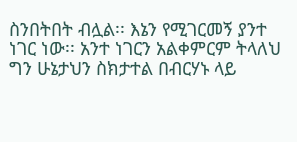ስንበትበት ብሏል፡፡ እኔን የሚገርመኝ ያንተ ነገር ነው፡፡ አንተ ነገርን አልቀምርም ትላለህ ግን ሁኔታህን ስክታተል በብርሃኑ ላይ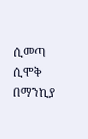ሲመጣ ሲሞቅ በማንኪያ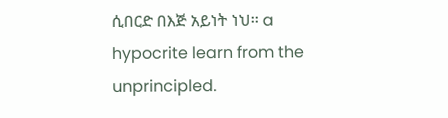ሲበርድ በእጅ አይነት ነህ፡፡ a hypocrite learn from the unprincipled.